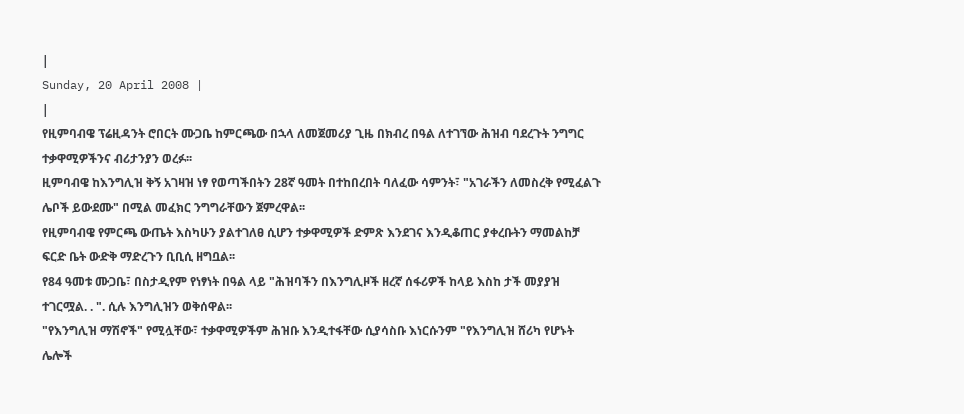|
Sunday, 20 April 2008 |
|
የዚምባብዌ ፕሬዚዳንት ሮበርት ሙጋቤ ከምርጫው በኋላ ለመጀመሪያ ጊዜ በክብረ በዓል ለተገኘው ሕዝብ ባደረጉት ንግግር ተቃዋሚዎችንና ብሪታንያን ወረፉ፡፡
ዚምባብዌ ከእንግሊዝ ቅኝ አገዛዝ ነፃ የወጣችበትን 28ኛ ዓመት በተከበረበት ባለፈው ሳምንት፣ "አገራችን ለመስረቅ የሚፈልጉ ሌቦች ይውደሙ" በሚል መፈክር ንግግራቸውን ጀምረዋል፡፡
የዚምባብዌ የምርጫ ውጤት እስካሁን ያልተገለፀ ሲሆን ተቃዋሚዎች ድምጽ እንደገና እንዲቆጠር ያቀረቡትን ማመልከቻ ፍርድ ቤት ውድቅ ማድረጉን ቢቢሲ ዘግቧል፡፡
የ84 ዓመቱ ሙጋቤ፣ በስታዲየም የነፃነት በዓል ላይ "ሕዝባችን በእንግሊዞች ዘረኛ ሰፋሪዎች ከላይ እስከ ታች መያያዝ ተገርሟል. . ". ሲሉ እንግሊዝን ወቅሰዋል፡፡
"የእንግሊዝ ማሽኖች" የሚሏቸው፣ ተቃዋሚዎችም ሕዝቡ እንዲተፋቸው ሲያሳስቡ እነርሱንም "የእንግሊዝ ሸሪካ የሆኑት ሌሎች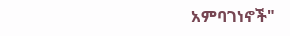አምባገነኖች"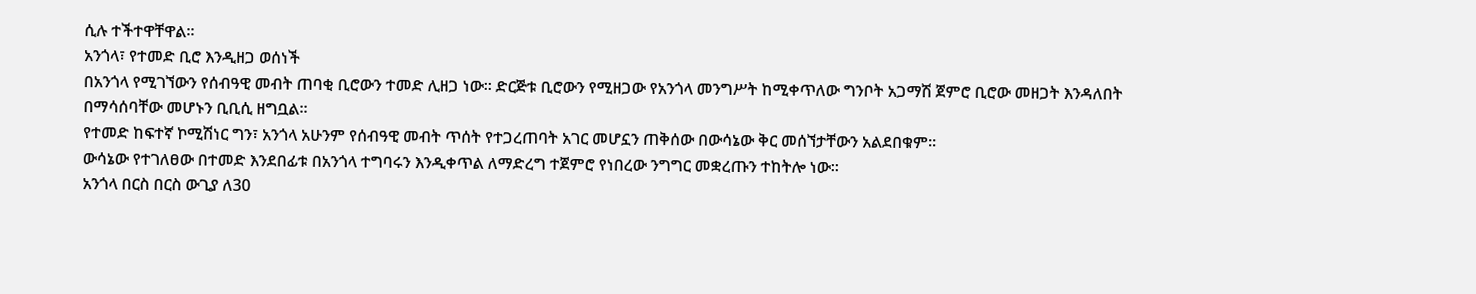ሲሉ ተችተዋቸዋል፡፡
አንጎላ፣ የተመድ ቢሮ እንዲዘጋ ወሰነች
በአንጎላ የሚገኘውን የሰብዓዊ መብት ጠባቂ ቢሮውን ተመድ ሊዘጋ ነው፡፡ ድርጅቱ ቢሮውን የሚዘጋው የአንጎላ መንግሥት ከሚቀጥለው ግንቦት አጋማሽ ጀምሮ ቢሮው መዘጋት እንዳለበት በማሳሰባቸው መሆኑን ቢቢሲ ዘግቧል፡፡
የተመድ ከፍተኛ ኮሚሽነር ግን፣ አንጎላ አሁንም የሰብዓዊ መብት ጥሰት የተጋረጠባት አገር መሆኗን ጠቅሰው በውሳኔው ቅር መሰኘታቸውን አልደበቁም፡፡
ውሳኔው የተገለፀው በተመድ እንደበፊቱ በአንጎላ ተግባሩን እንዲቀጥል ለማድረግ ተጀምሮ የነበረው ንግግር መቋረጡን ተከትሎ ነው፡፡
አንጎላ በርስ በርስ ውጊያ ለ30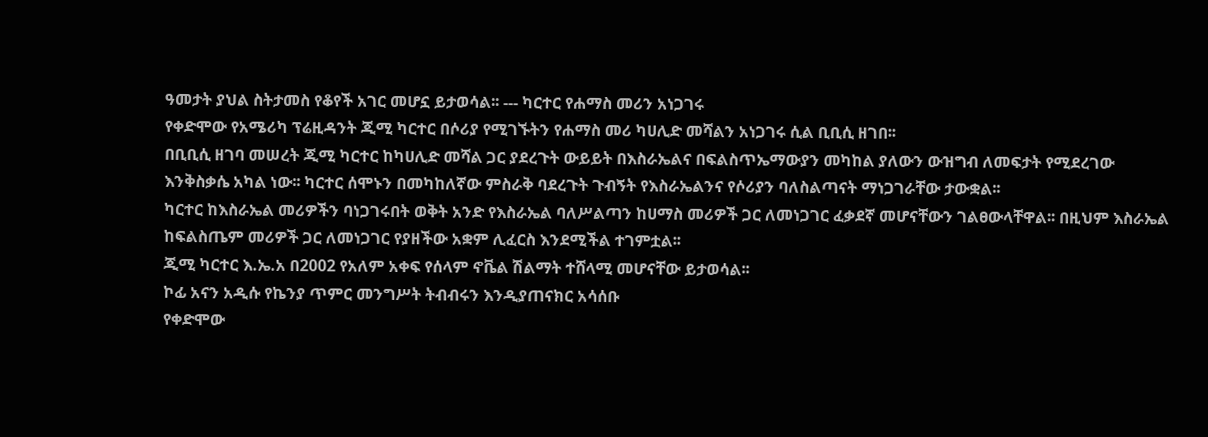ዓመታት ያህል ስትታመስ የቆየች አገር መሆኗ ይታወሳል፡፡ --- ካርተር የሐማስ መሪን አነጋገሩ
የቀድሞው የአሜሪካ ፕሬዚዳንት ጂሚ ካርተር በሶሪያ የሚገኙትን የሐማስ መሪ ካሀሊድ መሻልን አነጋገሩ ሲል ቢቢሲ ዘገበ፡፡
በቢቢሲ ዘገባ መሠረት ጂሚ ካርተር ከካሀሊድ መሻል ጋር ያደረጉት ውይይት በእስራኤልና በፍልስጥኤማውያን መካከል ያለውን ውዝግብ ለመፍታት የሚደረገው እንቅስቃሴ አካል ነው፡፡ ካርተር ሰሞኑን በመካከለኛው ምስራቅ ባደረጉት ጉብኝት የእስራኤልንና የሶሪያን ባለስልጣናት ማነጋገራቸው ታውቋል፡፡
ካርተር ከእስራኤል መሪዎችን ባነጋገሩበት ወቅት አንድ የእስራኤል ባለሥልጣን ከሀማስ መሪዎች ጋር ለመነጋገር ፈቃደኛ መሆናቸውን ገልፀውላቸዋል፡፡ በዚህም እስራኤል ከፍልስጤም መሪዎች ጋር ለመነጋገር የያዘችው አቋም ሊፈርስ እንደሚችል ተገምቷል፡፡
ጂሚ ካርተር እ.ኤ.አ በ2002 የአለም አቀፍ የሰላም ኖቬል ሽልማት ተሸላሚ መሆናቸው ይታወሳል፡፡
ኮፊ አናን አዲሱ የኬንያ ጥምር መንግሥት ትብብሩን እንዲያጠናክር አሳሰቡ
የቀድሞው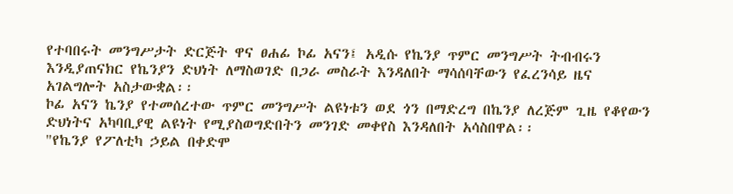የተባበሩት መንግሥታት ድርጅት ዋና ፀሐፊ ኮፊ አናን፤ አዲሱ የኬንያ ጥምር መንግሥት ትብብሩን እንዲያጠናክር የኬንያን ድህነት ለማስወገድ በጋራ መስራት እንዳለበት ማሳሰባቸውን የፈረንሳይ ዜና አገልግሎት አስታውቋል፡፡
ኮፊ አናን ኬንያ የተመሰረተው ጥምር መንግሥት ልዩነቱን ወደ ጎን በማድረግ በኬንያ ለረጅም ጊዜ የቆየውን ድህነትና አካባቢያዊ ልዩነት የሚያስወግድበትን መንገድ መቀየስ እንዳለበት አሳስበዋል፡፡
"የኬንያ የፖለቲካ ኃይል በቀድሞ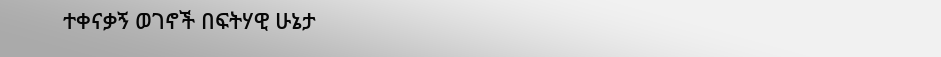ተቀናቃኝ ወገኖች በፍትሃዊ ሁኔታ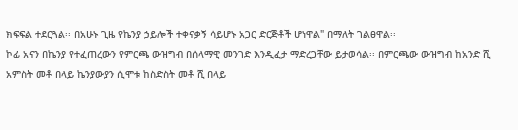ክፍፍል ተደርጓል፡፡ በአሁኑ ጊዜ የኬንያ ኃይሎች ተቀናቃኝ ሳይሆኑ አጋር ድርጅቶች ሆነዋል" በማለት ገልፀዋል፡፡
ኮፊ አናን በኬንያ የተፈጠረውን የምርጫ ውዝግብ በሰላማዊ መንገድ እንዲፈታ ማድረጋቸው ይታወሳል፡፡ በምርጫው ውዝግብ ከአንድ ሺ አምስት መቶ በላይ ኬንያውያን ሲሞቱ ከስድስት መቶ ሺ በላይ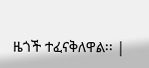ዜጎች ተፈናቅለዋል፡፡ |